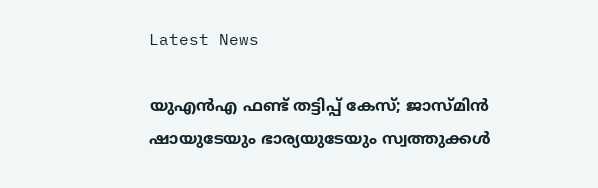Latest News

യുഎന്‍എ ഫണ്ട് തട്ടിപ്പ് കേസ്; ജാസ്മിന്‍ ഷായുടേയും ഭാര്യയുടേയും സ്വത്തുക്കള്‍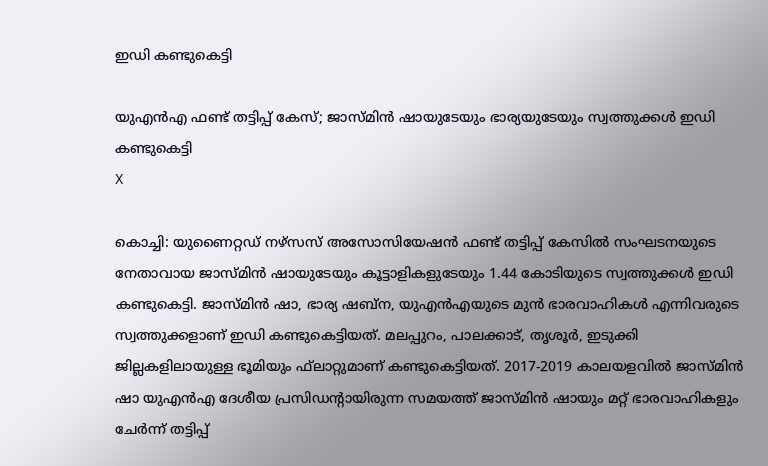ഇഡി കണ്ടുകെട്ടി

യുഎന്‍എ ഫണ്ട് തട്ടിപ്പ് കേസ്; ജാസ്മിന്‍ ഷായുടേയും ഭാര്യയുടേയും സ്വത്തുക്കള്‍ ഇഡി കണ്ടുകെട്ടി
X

കൊച്ചി: യുണൈറ്റഡ് നഴ്‌സസ് അസോസിയേഷന്‍ ഫണ്ട് തട്ടിപ്പ് കേസില്‍ സംഘടനയുടെ നേതാവായ ജാസ്മിന്‍ ഷായുടേയും കൂട്ടാളികളുടേയും 1.44 കോടിയുടെ സ്വത്തുക്കള്‍ ഇഡി കണ്ടുകെട്ടി. ജാസ്മിന്‍ ഷാ, ഭാര്യ ഷബ്‌ന, യുഎന്‍എയുടെ മുന്‍ ഭാരവാഹികള്‍ എന്നിവരുടെ സ്വത്തുക്കളാണ് ഇഡി കണ്ടുകെട്ടിയത്. മലപ്പുറം, പാലക്കാട്, തൃശൂര്‍, ഇടുക്കി ജില്ലകളിലായുള്ള ഭൂമിയും ഫ്‌ലാറ്റുമാണ് കണ്ടുകെട്ടിയത്. 2017-2019 കാലയളവില്‍ ജാസ്മിന്‍ ഷാ യുഎന്‍എ ദേശീയ പ്രസിഡന്റായിരുന്ന സമയത്ത് ജാസ്മിന്‍ ഷായും മറ്റ് ഭാരവാഹികളും ചേര്‍ന്ന് തട്ടിപ്പ്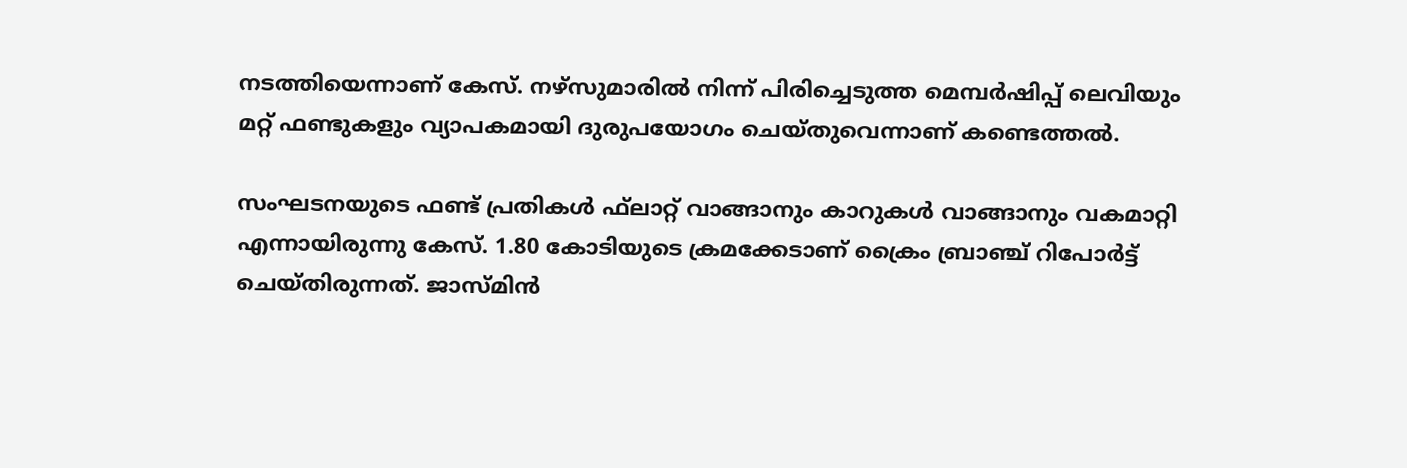നടത്തിയെന്നാണ് കേസ്. നഴ്‌സുമാരില്‍ നിന്ന് പിരിച്ചെടുത്ത മെമ്പര്‍ഷിപ്പ് ലെവിയും മറ്റ് ഫണ്ടുകളും വ്യാപകമായി ദുരുപയോഗം ചെയ്തുവെന്നാണ് കണ്ടെത്തല്‍.

സംഘടനയുടെ ഫണ്ട് പ്രതികള്‍ ഫ്‌ലാറ്റ് വാങ്ങാനും കാറുകള്‍ വാങ്ങാനും വകമാറ്റി എന്നായിരുന്നു കേസ്. 1.80 കോടിയുടെ ക്രമക്കേടാണ് ക്രൈം ബ്രാഞ്ച് റിപോര്‍ട്ട് ചെയ്തിരുന്നത്. ജാസ്മിന്‍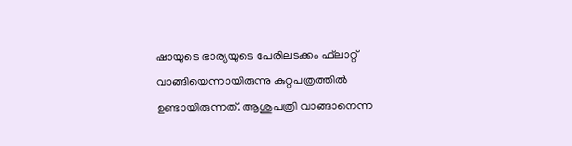ഷായുടെ ഭാര്യയുടെ പേരിലടക്കം ഫ്‌ലാറ്റ് വാങ്ങിയെന്നായിരുന്നു കുറ്റപത്രത്തില്‍ ഉണ്ടായിരുന്നത്. ആശുപത്രി വാങ്ങാനെന്ന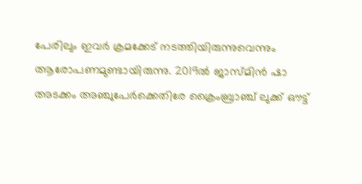പേരിലും ഇവര്‍ ക്രമക്കേട് നടത്തിയിരുന്നുവെന്നും ആരോപണമുണ്ടായിരുന്നു. 2019ല്‍ ജാസ്മിന്‍ ഷാ അടക്കം അഞ്ചുപേര്‍ക്കെതിരേ ക്രൈംബ്രാഞ്ച് ലുക്ക് ഔട്ട്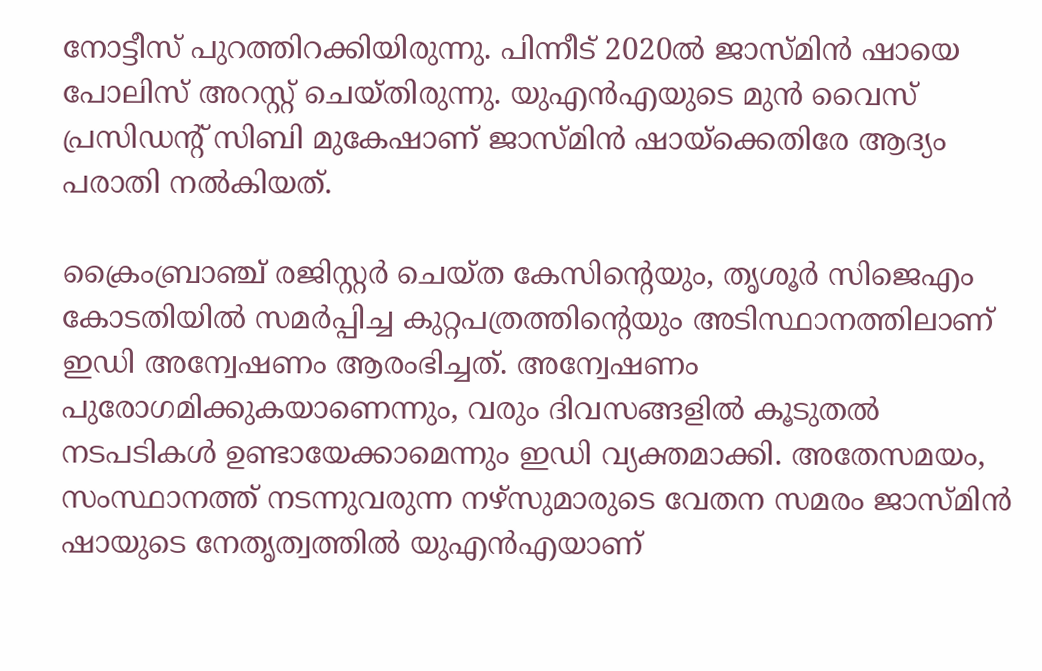നോട്ടീസ് പുറത്തിറക്കിയിരുന്നു. പിന്നീട് 2020ല്‍ ജാസ്മിന്‍ ഷായെ പോലിസ് അറസ്റ്റ് ചെയ്തിരുന്നു. യുഎന്‍എയുടെ മുന്‍ വൈസ് പ്രസിഡന്റ് സിബി മുകേഷാണ് ജാസ്മിന്‍ ഷായ്ക്കെതിരേ ആദ്യം പരാതി നല്‍കിയത്.

ക്രൈംബ്രാഞ്ച് രജിസ്റ്റര്‍ ചെയ്ത കേസിന്റെയും, തൃശൂര്‍ സിജെഎം കോടതിയില്‍ സമര്‍പ്പിച്ച കുറ്റപത്രത്തിന്റെയും അടിസ്ഥാനത്തിലാണ് ഇഡി അന്വേഷണം ആരംഭിച്ചത്. അന്വേഷണം പുരോഗമിക്കുകയാണെന്നും, വരും ദിവസങ്ങളില്‍ കൂടുതല്‍ നടപടികള്‍ ഉണ്ടായേക്കാമെന്നും ഇഡി വ്യക്തമാക്കി. അതേസമയം, സംസ്ഥാനത്ത് നടന്നുവരുന്ന നഴ്സുമാരുടെ വേതന സമരം ജാസ്മിന്‍ ഷായുടെ നേതൃത്വത്തില്‍ യുഎന്‍എയാണ്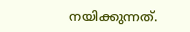നയിക്കുന്നത്.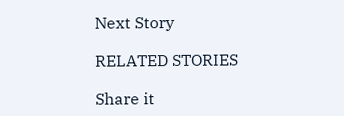Next Story

RELATED STORIES

Share it